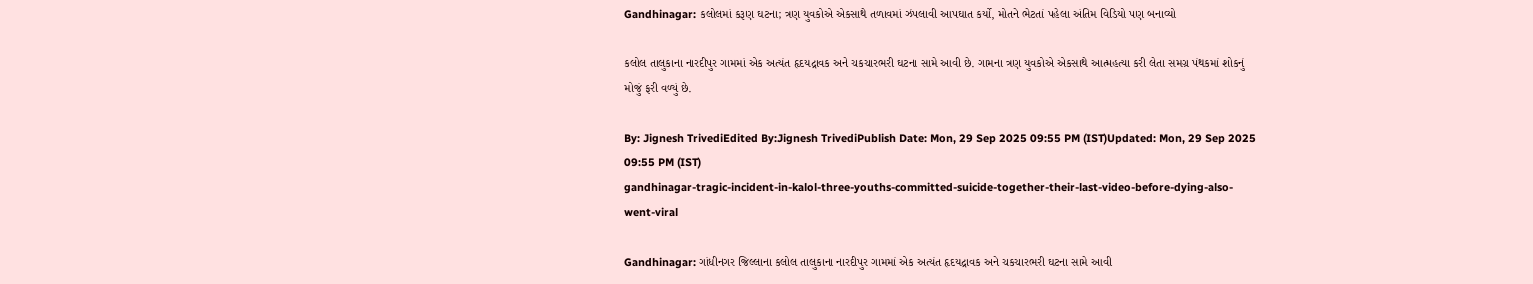Gandhinagar: કલોલમાં કરૂણ ઘટના; ત્રણ યુવકોએ એકસાથે તળાવમાં ઝંપલાવી આપઘાત કર્યો, મોતને ભેટતાં પહેલા અંતિમ વિડિયો પણ બનાવ્યો

કલોલ તાલુકાના નારદીપુર ગામમાં એક અત્યંત હૃદયદ્રાવક અને ચકચારભરી ઘટના સામે આવી છે. ગામના ત્રણ યુવકોએ એકસાથે આત્મહત્યા કરી લેતા સમગ્ર પંથકમાં શોકનું મોજું ફરી વળ્યું છે.

By: Jignesh TrivediEdited By:Jignesh TrivediPublish Date: Mon, 29 Sep 2025 09:55 PM (IST)Updated: Mon, 29 Sep 2025 09:55 PM (IST)
gandhinagar-tragic-incident-in-kalol-three-youths-committed-suicide-together-their-last-video-before-dying-also-went-viral

Gandhinagar: ગાંધીનગર જિલ્લાના કલોલ તાલુકાના નારદીપુર ગામમાં એક અત્યંત હૃદયદ્રાવક અને ચકચારભરી ઘટના સામે આવી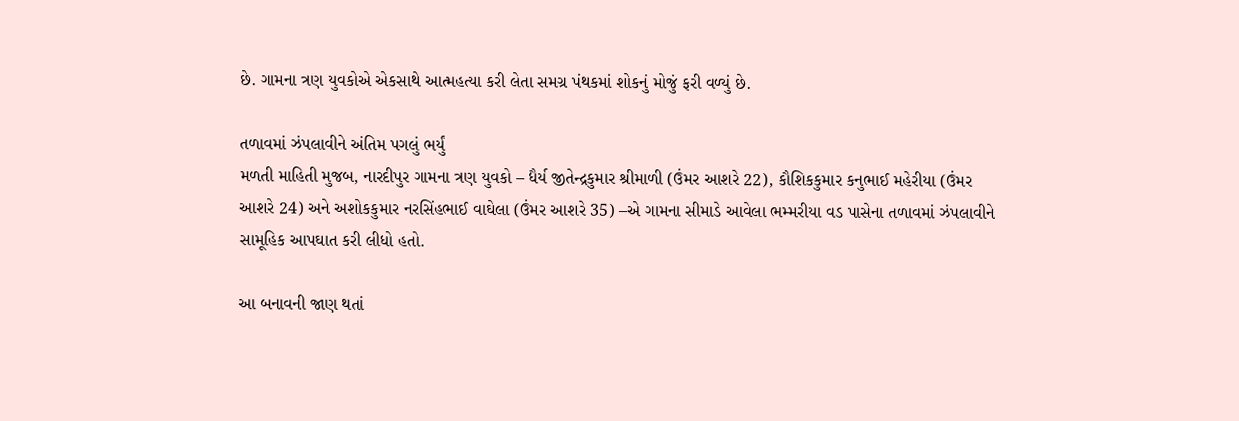છે. ગામના ત્રણ યુવકોએ એકસાથે આત્મહત્યા કરી લેતા સમગ્ર પંથકમાં શોકનું મોજું ફરી વળ્યું છે.

તળાવમાં ઝંપલાવીને અંતિમ પગલું ભર્યું
મળતી માહિતી મુજબ, નારદીપુર ગામના ત્રણ યુવકો – ધૈર્ય જીતેન્દ્રકુમાર શ્રીમાળી (ઉંમર આશરે 22), કૌશિકકુમાર કનુભાઈ મહેરીયા (ઉંમર આશરે 24) અને અશોકકુમાર નરસિંહભાઈ વાઘેલા (ઉંમર આશરે 35) –એ ગામના સીમાડે આવેલા ભમ્મરીયા વડ પાસેના તળાવમાં ઝંપલાવીને સામૂહિક આપઘાત કરી લીધો હતો.

આ બનાવની જાણ થતાં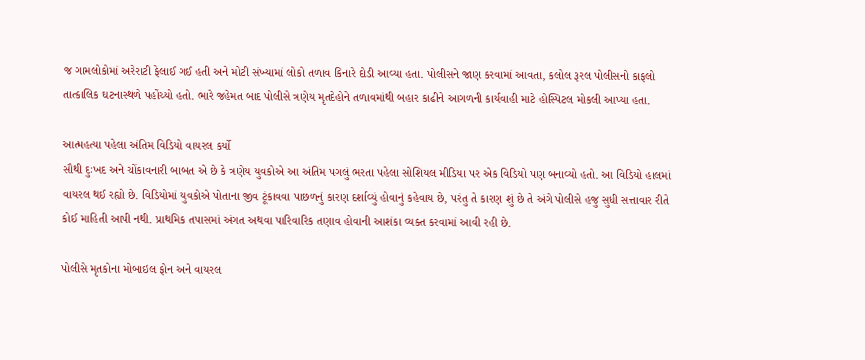જ ગામલોકોમાં અરેરાટી ફેલાઈ ગઈ હતી અને મોટી સંખ્યામાં લોકો તળાવ કિનારે દોડી આવ્યા હતા. પોલીસને જાણ કરવામાં આવતા, કલોલ રૂરલ પોલીસનો કાફલો તાત્કાલિક ઘટનાસ્થળે પહોંચ્યો હતો. ભારે જહેમત બાદ પોલીસે ત્રણેય મૃતદેહોને તળાવમાંથી બહાર કાઢીને આગળની કાર્યવાહી માટે હોસ્પિટલ મોકલી આપ્યા હતા.

આત્મહત્યા પહેલા અંતિમ વિડિયો વાયરલ કર્યો
સૌથી દુઃખદ અને ચોંકાવનારી બાબત એ છે કે ત્રણેય યુવકોએ આ અંતિમ પગલું ભરતા પહેલા સોશિયલ મીડિયા પર એક વિડિયો પણ બનાવ્યો હતો. આ વિડિયો હાલમાં વાયરલ થઈ રહ્યો છે. વિડિયોમાં યુવકોએ પોતાના જીવ ટૂંકાવવા પાછળનું કારણ દર્શાવ્યું હોવાનું કહેવાય છે, પરંતુ તે કારણ શું છે તે અંગે પોલીસે હજુ સુધી સત્તાવાર રીતે કોઈ માહિતી આપી નથી. પ્રાથમિક તપાસમાં અંગત અથવા પારિવારિક તણાવ હોવાની આશંકા વ્યક્ત કરવામાં આવી રહી છે.

પોલીસે મૃતકોના મોબાઇલ ફોન અને વાયરલ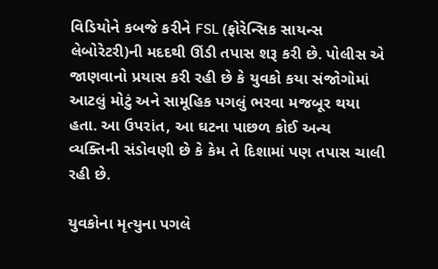વિડિયોને કબજે કરીને FSL (ફોરેન્સિક સાયન્સ લેબોરેટરી)ની મદદથી ઊંડી તપાસ શરૂ કરી છે. પોલીસ એ જાણવાનો પ્રયાસ કરી રહી છે કે યુવકો કયા સંજોગોમાં આટલું મોટું અને સામૂહિક પગલું ભરવા મજબૂર થયા હતા. આ ઉપરાંત, આ ઘટના પાછળ કોઈ અન્ય વ્યક્તિની સંડોવણી છે કે કેમ તે દિશામાં પણ તપાસ ચાલી રહી છે.

યુવકોના મૃત્યુના પગલે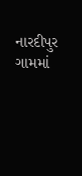નારદીપુર ગામમાં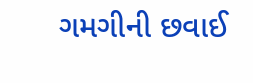ગમગીની છવાઈ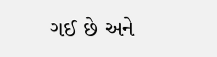ગઈ છે અને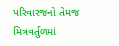પરિવારજનો તેમજ મિત્રવર્તુળમાં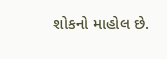શોકનો માહોલ છે.